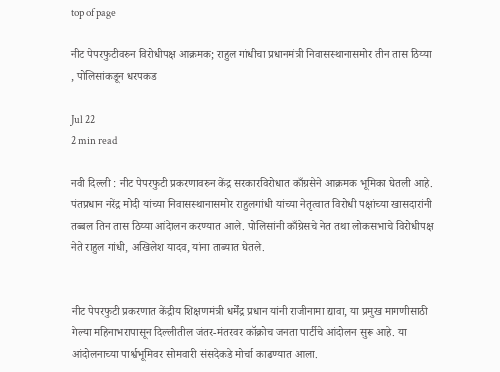top of page

नीट पेपरफुटीवरुन विरोधीपक्ष आक्रमक; राहुल गांधीचा प्रधानमंत्री निवासस्थानासमोर तीन तास ठिय्या , पोलिसांकडून धरपकड

Jul 22
2 min read

नवी दिल्ली : नीट पेपरफुटी प्रकरणावरुन केंद्र सरकारविरोधात काँग्रसेने आक्रमक भूमिका घेतली आहे. पंतप्रधान नरेंद्र मोदी यांच्या निवासस्थानासमोर राहुलगांधी यांच्या नेतृत्वात विरोधी पक्षांच्या खासदारांनी तब्बल तिन तास ठिय्या आंदेालन करण्यात आले. पोलिसांनी काँग्रेसचे नेत तथा लोकसभाचे विरोधीपक्ष नेते राहुल गांधी, अखिलेश यादव, यांना ताब्यात घेतले.


नीट पेपरफुटी प्रकरणात केंद्रीय शिक्षणमंत्री धर्मेंद्र प्रधान यांनी राजीनामा द्यावा, या प्रमुख मागणीसाठी गेल्या महिनाभरापासून दिल्लीतील जंतर-मंतरवर कॉक्रोच जनता पार्टीचे आंदोलन सुरू आहे. या आंदोलनाच्या पार्श्वभूमिवर सोमवारी संसदेकडे मोर्चा काढण्यात आला.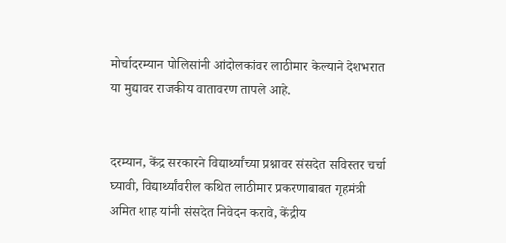मोर्चादरम्यान पोलिसांनी आंदोलकांवर लाठीमार केल्याने देशभरात या मुद्यावर राजकीय वातावरण तापले आहे.


दरम्यान, केंद्र सरकारने विद्यार्थ्यांच्या प्रश्नावर संसदेत सविस्तर चर्चा घ्यावी, विद्यार्थ्यांवरील कथित लाठीमार प्रकरणाबाबत गृहमंत्री अमित शाह यांनी संसदेत निवेदन करावे, केंद्रीय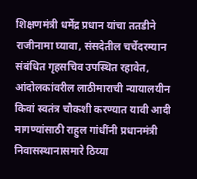शिक्षणमंत्री धर्मेंद्र प्रधान यांचा ततडीने राजीनामा घ्यावा, संसदेतील चर्चेदरम्यान संबंधित गृहसचिव उपस्थित रहावेत, आंदोलकांवरील लाठीमाराची न्यायालयीन किवां स्वतंत्र चौकशी करण्यात यावी आदी मागण्यांसाठी राहुल गांधींनी प्रधानमंत्री निवासस्थानासमारे ठिय्या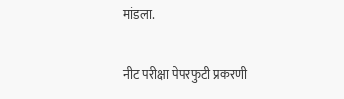मांडला.


नीट परीक्षा पेपरफुटी प्रकरणी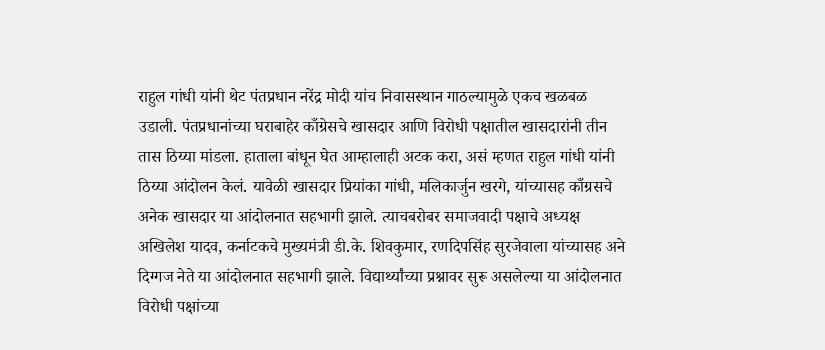राहुल गांधी यांनी थेट पंतप्रधान नरेंद्र मोदी यांच निवासस्थान गाठल्यामुळे एकच खळबळ उडाली. पंतप्रधानांच्या घराबाहेर काँग्रेसचे खासदार आणि विरोधी पक्षातील खासदारांनी तीन तास ठिय्या मांडला. हाताला बांधून घेत आम्हालाही अटक करा, असं म्हणत राहुल गांधी यांनी ठिय्या आंदोलन केलं. यावेळी खासदार प्रियांका गांधी, मलिकार्जुन खरगे, यांच्यासह काँग्रसचे अनेक खासदार या आंदोलनात सहभागी झाले. त्याचबरोबर समाजवादी पक्षाचे अध्यक्ष अखिलेश यादव, कर्नाटकचे मुख्यमंत्री डी.के. शिवकुमार, रणदिपसिंह सुरजेवाला यांच्यासह अने दिग्गज नेते या आंदोलनात सहभागी झाले. विद्यार्थ्यांच्या प्रश्नावर सुरू असलेल्या या आंदोलनात विरोधी पक्षांच्या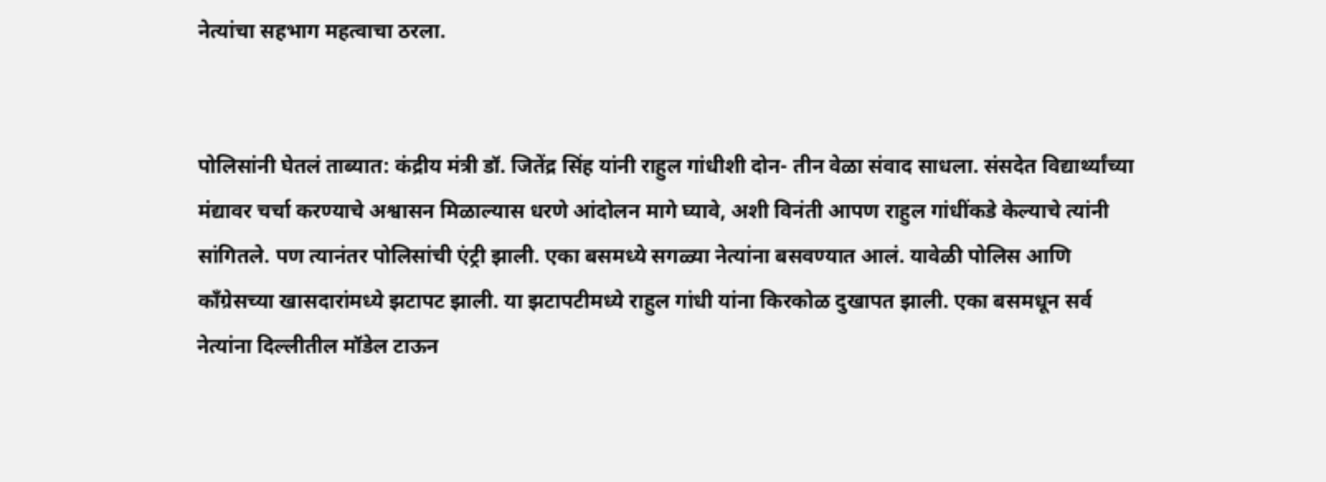नेत्यांचा सहभाग महत्वाचा ठरला.


पोलिसांनी घेतलं ताब्यात: कंद्रीय मंत्री डॉ. जितेंद्र सिंह यांनी राहुल गांधीशी दोन- तीन वेळा संवाद साधला. संसदेत विद्यार्थ्यांच्या मंद्यावर चर्चा करण्याचे अश्वासन मिळाल्यास धरणे आंदोलन मागे घ्यावे, अशी विनंती आपण राहुल गांधींकडे केल्याचे त्यांनी सांगितले. पण त्यानंतर पोलिसांची एंट्री झाली. एका बसमध्ये सगळ्या नेत्यांना बसवण्यात आलं. यावेळी पोलिस आणि काँग्रेसच्या खासदारांमध्ये झटापट झाली. या झटापटीमध्ये राहुल गांधी यांना किरकोळ दुखापत झाली. एका बसमधून सर्व नेत्यांना दिल्लीतील मॉडेल टाऊन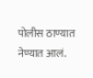पोलीस ठाण्यात नेण्यात आलं.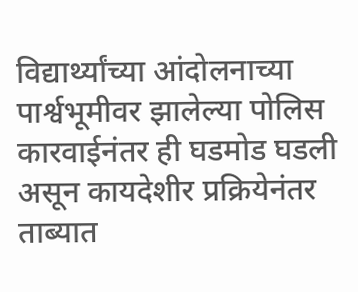विद्यार्थ्यांच्या आंदोलनाच्या पार्श्वभूमीवर झालेल्या पोलिस कारवाईनंतर ही घडमोड घडली असून कायदेशीर प्रक्रियेनंतर ताब्यात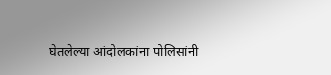घेतलेल्या आंदोलकांना पोलिसांनी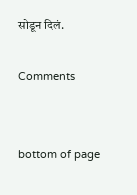सोडून दिलं.

Comments


bottom of page